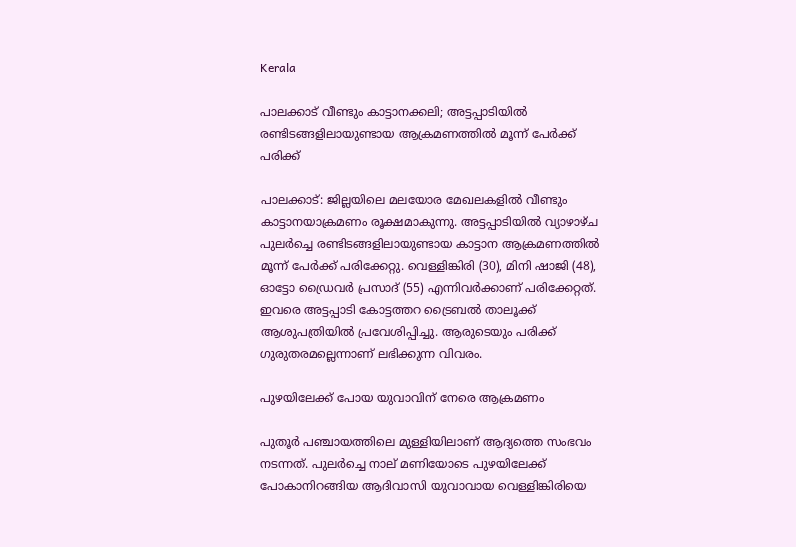Kerala

പാലക്കാട് വീണ്ടും കാട്ടാനക്കലി; അട്ടപ്പാടിയിൽ രണ്ടിടങ്ങളിലായുണ്ടായ ആക്രമണത്തിൽ മൂന്ന് പേർക്ക് പരിക്ക്

പാലക്കാട്: ജില്ലയിലെ മലയോര മേഖലകളിൽ വീണ്ടും കാട്ടാനയാക്രമണം രൂക്ഷമാകുന്നു. അട്ടപ്പാടിയിൽ വ്യാഴാഴ്ച പുലർച്ചെ രണ്ടിടങ്ങളിലായുണ്ടായ കാട്ടാന ആക്രമണത്തിൽ മൂന്ന് പേർക്ക് പരിക്കേറ്റു. വെള്ളിങ്കിരി (30), മിനി ഷാജി (48), ഓട്ടോ ഡ്രൈവർ പ്രസാദ് (55) എന്നിവർക്കാണ് പരിക്കേറ്റത്. ഇവരെ അട്ടപ്പാടി കോട്ടത്തറ ട്രൈബൽ താലൂക്ക് ആശുപത്രിയിൽ പ്രവേശിപ്പിച്ചു. ആരുടെയും പരിക്ക് ഗുരുതരമല്ലെന്നാണ് ലഭിക്കുന്ന വിവരം.

പുഴയിലേക്ക് പോയ യുവാവിന് നേരെ ആക്രമണം

പുതൂർ പഞ്ചായത്തിലെ മുള്ളിയിലാണ് ആദ്യത്തെ സംഭവം നടന്നത്. പുലർച്ചെ നാല് മണിയോടെ പുഴയിലേക്ക് പോകാനിറങ്ങിയ ആദിവാസി യുവാവായ വെള്ളിങ്കിരിയെ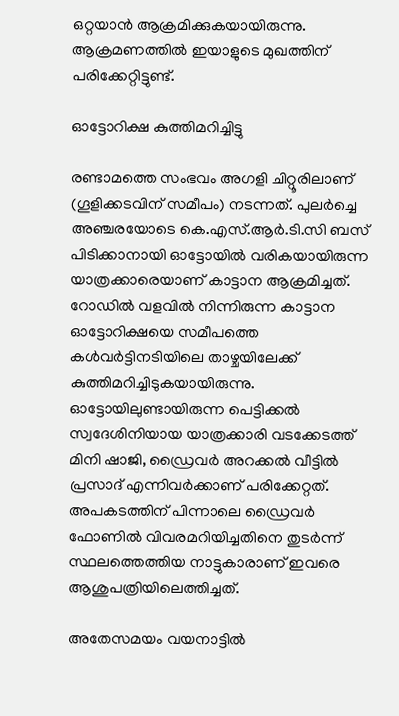ഒറ്റയാൻ ആക്രമിക്കുകയായിരുന്നു. ആക്രമണത്തിൽ ഇയാളുടെ മുഖത്തിന് പരിക്കേറ്റിട്ടുണ്ട്.

ഓട്ടോറിക്ഷ കുത്തിമറിച്ചിട്ടു

രണ്ടാമത്തെ സംഭവം അഗളി ചിറ്റൂരിലാണ് (ഗൂളിക്കടവിന് സമീപം) നടന്നത്. പുലർച്ചെ അഞ്ചരയോടെ കെ.എസ്.ആർ.ടി.സി ബസ് പിടിക്കാനായി ഓട്ടോയിൽ വരികയായിരുന്ന യാത്രക്കാരെയാണ് കാട്ടാന ആക്രമിച്ചത്. റോഡിൽ വളവിൽ നിന്നിരുന്ന കാട്ടാന ഓട്ടോറിക്ഷയെ സമീപത്തെ കൾവർട്ടിനടിയിലെ താഴ്ചയിലേക്ക് കുത്തിമറിച്ചിടുകയായിരുന്നു. ഓട്ടോയിലുണ്ടായിരുന്ന പെട്ടിക്കൽ സ്വദേശിനിയായ യാത്രക്കാരി വടക്കേടത്ത് മിനി ഷാജി, ഡ്രൈവർ അറക്കൽ വീട്ടിൽ പ്രസാദ് എന്നിവർക്കാണ് പരിക്കേറ്റത്. അപകടത്തിന് പിന്നാലെ ഡ്രൈവർ ഫോണിൽ വിവരമറിയിച്ചതിനെ തുടർന്ന് സ്ഥലത്തെത്തിയ നാട്ടുകാരാണ് ഇവരെ ആശുപത്രിയിലെത്തിച്ചത്.

അതേസമയം വയനാട്ടില്‍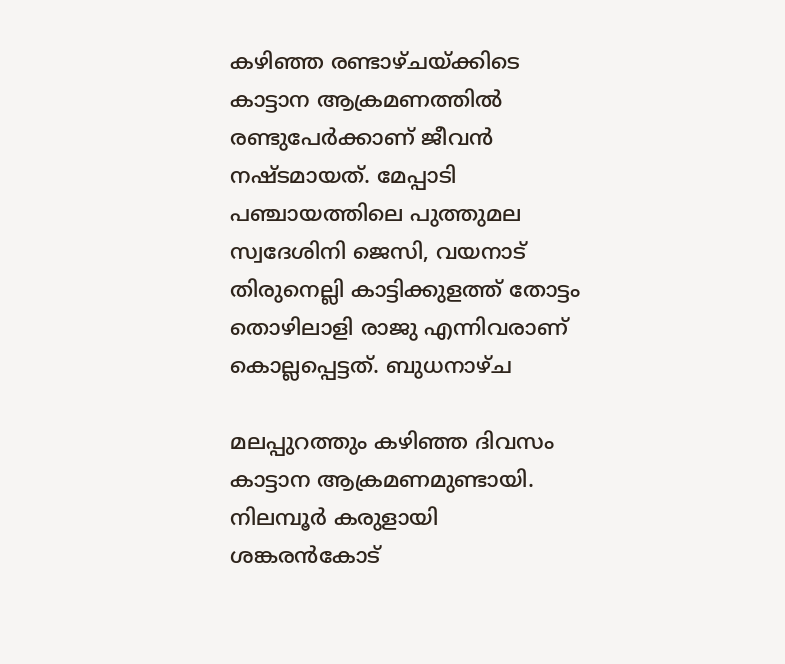കഴിഞ്ഞ രണ്ടാഴ്ചയ്ക്കിടെ കാട്ടാന ആക്രമണത്തിൽ രണ്ടുപേര്‍ക്കാണ് ജീവന്‍ നഷ്ടമായത്. മേപ്പാടി പഞ്ചായത്തിലെ പുത്തുമല സ്വദേശിനി ജെസി, വയനാട് തിരുനെല്ലി കാട്ടിക്കുളത്ത് തോട്ടം തൊഴിലാളി രാജു എന്നിവരാണ് കൊല്ലപ്പെട്ടത്. ബുധനാഴ്ച

മലപ്പുറത്തും കഴിഞ്ഞ ദിവസം കാട്ടാന ആക്രമണമുണ്ടായി. നിലമ്പൂർ കരുളായി ശങ്കരൻകോട്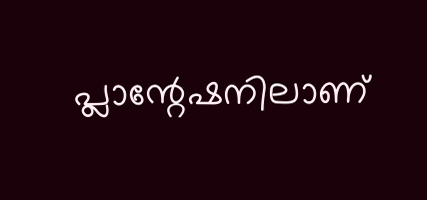പ്ലാന്റേഷനിലാണ്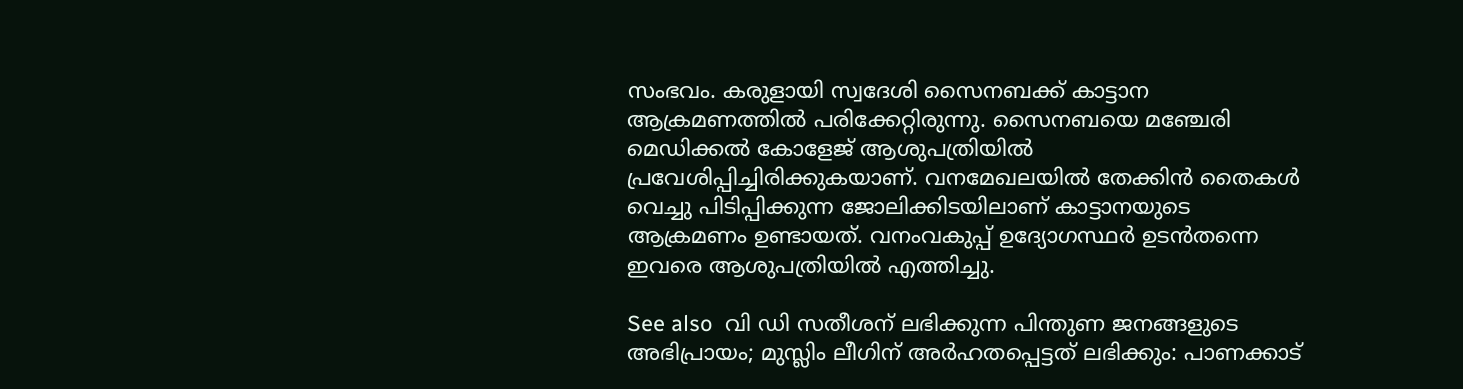സംഭവം. കരുളായി സ്വദേശി സൈനബക്ക് കാട്ടാന ആക്രമണത്തിൽ പരിക്കേറ്റിരുന്നു. സൈനബയെ മഞ്ചേരി മെഡിക്കൽ കോളേജ് ആശുപത്രിയിൽ പ്രവേശിപ്പിച്ചിരിക്കുകയാണ്. വനമേഖലയിൽ തേക്കിൻ തൈകൾ വെച്ചു പിടിപ്പിക്കുന്ന ജോലിക്കിടയിലാണ് കാട്ടാനയുടെ ആക്രമണം ഉണ്ടായത്. വനംവകുപ്പ് ഉദ്യോഗസ്ഥർ ഉടൻതന്നെ ഇവരെ ആശുപത്രിയിൽ എത്തിച്ചു.

See also  വി ഡി സതീശന് ലഭിക്കുന്ന പിന്തുണ ജനങ്ങളുടെ അഭിപ്രായം; മുസ്ലിം ലീഗിന് അർഹതപ്പെട്ടത് ലഭിക്കും: പാണക്കാട്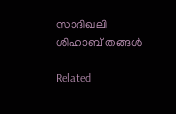സാദിഖലി ശിഹാബ് തങ്ങൾ‌

Related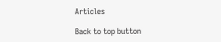Articles

Back to top button